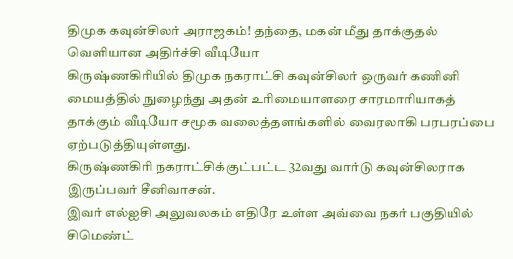திமுக கவுன்சிலர் அராஜகம்! தந்தை, மகன் மீது தாக்குதல் வெளியான அதிர்ச்சி வீடியோ
கிருஷ்ணகிரியில் திமுக நகராட்சி கவுன்சிலர் ஒருவர் கணினி மையத்தில் நுழைந்து அதன் உரிமையாளரை சாரமாரியாகத் தாக்கும் வீடியோ சமூக வலைத்தளங்களில் வைரலாகி பரபரப்பை ஏற்படுத்தியுள்ளது.
கிருஷ்ணகிரி நகராட்சிக்குட்பட்ட 32வது வார்டு கவுன்சிலராக இருப்பவர் சீனிவாசன்.
இவர் எல்ஐசி அலுவலகம் எதிரே உள்ள அவ்வை நகர் பகுதியில் சிமெண்ட்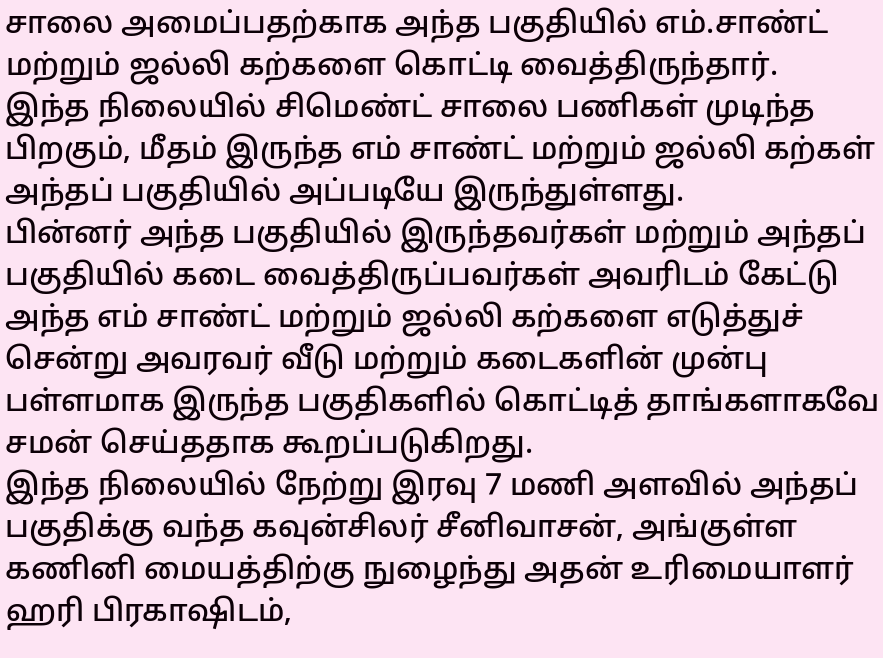சாலை அமைப்பதற்காக அந்த பகுதியில் எம்.சாண்ட் மற்றும் ஜல்லி கற்களை கொட்டி வைத்திருந்தார்.
இந்த நிலையில் சிமெண்ட் சாலை பணிகள் முடிந்த பிறகும், மீதம் இருந்த எம் சாண்ட் மற்றும் ஜல்லி கற்கள் அந்தப் பகுதியில் அப்படியே இருந்துள்ளது.
பின்னர் அந்த பகுதியில் இருந்தவர்கள் மற்றும் அந்தப் பகுதியில் கடை வைத்திருப்பவர்கள் அவரிடம் கேட்டு அந்த எம் சாண்ட் மற்றும் ஜல்லி கற்களை எடுத்துச் சென்று அவரவர் வீடு மற்றும் கடைகளின் முன்பு பள்ளமாக இருந்த பகுதிகளில் கொட்டித் தாங்களாகவே சமன் செய்ததாக கூறப்படுகிறது.
இந்த நிலையில் நேற்று இரவு 7 மணி அளவில் அந்தப் பகுதிக்கு வந்த கவுன்சிலர் சீனிவாசன், அங்குள்ள கணினி மையத்திற்கு நுழைந்து அதன் உரிமையாளர் ஹரி பிரகாஷிடம்,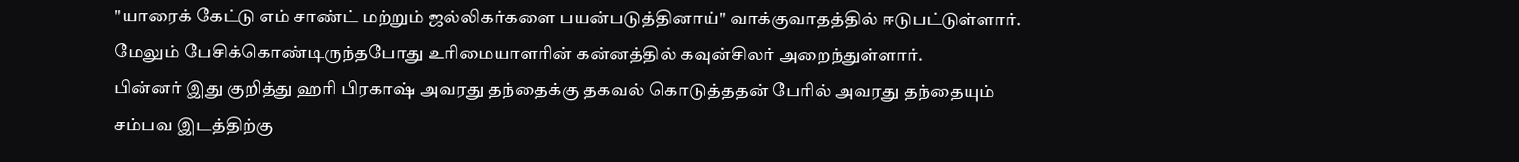"யாரைக் கேட்டு எம் சாண்ட் மற்றும் ஜல்லிகர்களை பயன்படுத்தினாய்" வாக்குவாதத்தில் ஈடுபட்டுள்ளார்.
மேலும் பேசிக்கொண்டிருந்தபோது உரிமையாளரின் கன்னத்தில் கவுன்சிலர் அறைந்துள்ளார்.
பின்னர் இது குறித்து ஹரி பிரகாஷ் அவரது தந்தைக்கு தகவல் கொடுத்ததன் பேரில் அவரது தந்தையும் சம்பவ இடத்திற்கு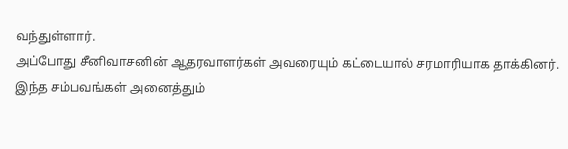வந்துள்ளார்.
அப்போது சீனிவாசனின் ஆதரவாளர்கள் அவரையும் கட்டையால் சரமாரியாக தாக்கினர்.
இந்த சம்பவங்கள் அனைத்தும்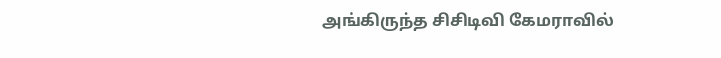அங்கிருந்த சிசிடிவி கேமராவில்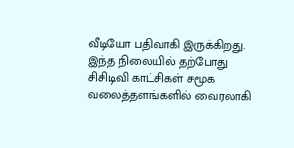வீடியோ பதிவாகி இருக்கிறது.
இந்த நிலையில் தற்போது சிசிடிவி காட்சிகள் சமூக வலைத்தளங்களில் வைரலாகி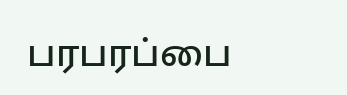பரபரப்பை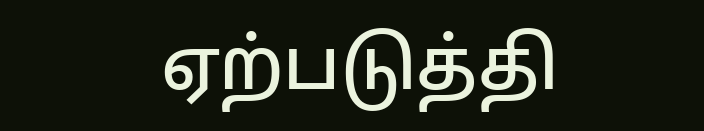ஏற்படுத்தி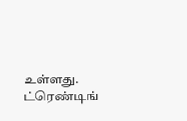உள்ளது.
ட்ரெண்டிங்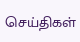செய்திகள்